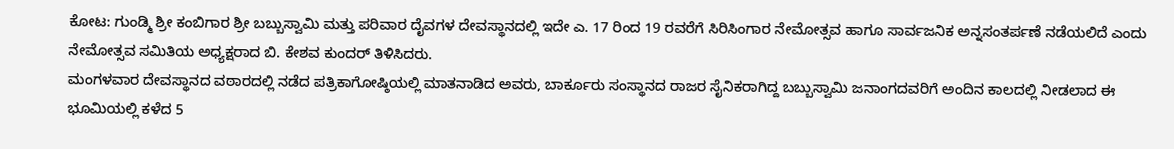ಕೋಟ: ಗುಂಡ್ಮಿ ಶ್ರೀ ಕಂಬಿಗಾರ ಶ್ರೀ ಬಬ್ಬುಸ್ವಾಮಿ ಮತ್ತು ಪರಿವಾರ ದೈವಗಳ ದೇವಸ್ಥಾನದಲ್ಲಿ ಇದೇ ಎ. 17 ರಿಂದ 19 ರವರೆಗೆ ಸಿರಿಸಿಂಗಾರ ನೇಮೋತ್ಸವ ಹಾಗೂ ಸಾರ್ವಜನಿಕ ಅನ್ನಸಂತರ್ಪಣೆ ನಡೆಯಲಿದೆ ಎಂದು ನೇಮೋತ್ಸವ ಸಮಿತಿಯ ಅಧ್ಯಕ್ಷರಾದ ಬಿ. ಕೇಶವ ಕುಂದರ್ ತಿಳಿಸಿದರು.
ಮಂಗಳವಾರ ದೇವಸ್ಥಾನದ ವಠಾರದಲ್ಲಿ ನಡೆದ ಪತ್ರಿಕಾಗೋಷ್ಠಿಯಲ್ಲಿ ಮಾತನಾಡಿದ ಅವರು, ಬಾರ್ಕೂರು ಸಂಸ್ಥಾನದ ರಾಜರ ಸೈನಿಕರಾಗಿದ್ದ ಬಬ್ಬುಸ್ವಾಮಿ ಜನಾಂಗದವರಿಗೆ ಅಂದಿನ ಕಾಲದಲ್ಲಿ ನೀಡಲಾದ ಈ ಭೂಮಿಯಲ್ಲಿ ಕಳೆದ 5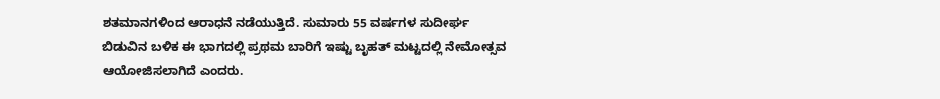ಶತಮಾನಗಳಿಂದ ಆರಾಧನೆ ನಡೆಯುತ್ತಿದೆ. ಸುಮಾರು 55 ವರ್ಷಗಳ ಸುದೀರ್ಘ ಬಿಡುವಿನ ಬಳಿಕ ಈ ಭಾಗದಲ್ಲಿ ಪ್ರಥಮ ಬಾರಿಗೆ ಇಷ್ಟು ಬೃಹತ್ ಮಟ್ಟದಲ್ಲಿ ನೇಮೋತ್ಸವ ಆಯೋಜಿಸಲಾಗಿದೆ ಎಂದರು.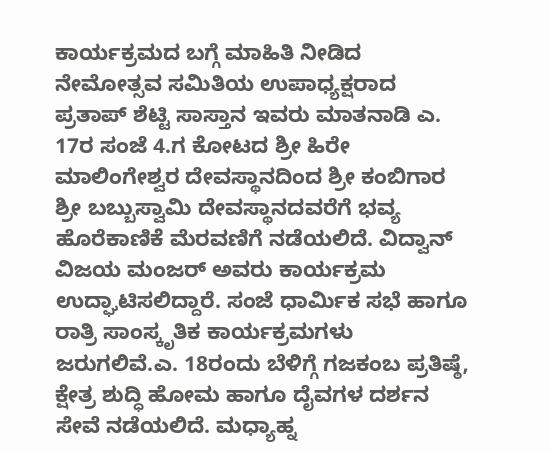ಕಾರ್ಯಕ್ರಮದ ಬಗ್ಗೆ ಮಾಹಿತಿ ನೀಡಿದ ನೇಮೋತ್ಸವ ಸಮಿತಿಯ ಉಪಾಧ್ಯಕ್ಷರಾದ ಪ್ರತಾಪ್ ಶೆಟ್ಟಿ ಸಾಸ್ತಾನ ಇವರು ಮಾತನಾಡಿ ಎ. 17ರ ಸಂಜೆ 4.ಗ ಕೋಟದ ಶ್ರೀ ಹಿರೇ ಮಾಲಿಂಗೇಶ್ವರ ದೇವಸ್ಥಾನದಿಂದ ಶ್ರೀ ಕಂಬಿಗಾರ ಶ್ರೀ ಬಬ್ಬುಸ್ವಾಮಿ ದೇವಸ್ಥಾನದವರೆಗೆ ಭವ್ಯ ಹೊರೆಕಾಣಿಕೆ ಮೆರವಣಿಗೆ ನಡೆಯಲಿದೆ. ವಿದ್ವಾನ್ ವಿಜಯ ಮಂಜರ್ ಅವರು ಕಾರ್ಯಕ್ರಮ ಉದ್ಘಾಟಿಸಲಿದ್ದಾರೆ. ಸಂಜೆ ಧಾರ್ಮಿಕ ಸಭೆ ಹಾಗೂ ರಾತ್ರಿ ಸಾಂಸ್ಕೃತಿಕ ಕಾರ್ಯಕ್ರಮಗಳು ಜರುಗಲಿವೆ.ಎ. 18ರಂದು ಬೆಳಿಗ್ಗೆ ಗಜಕಂಬ ಪ್ರತಿಷ್ಠೆ, ಕ್ಷೇತ್ರ ಶುದ್ಧಿ ಹೋಮ ಹಾಗೂ ದೈವಗಳ ದರ್ಶನ ಸೇವೆ ನಡೆಯಲಿದೆ. ಮಧ್ಯಾಹ್ನ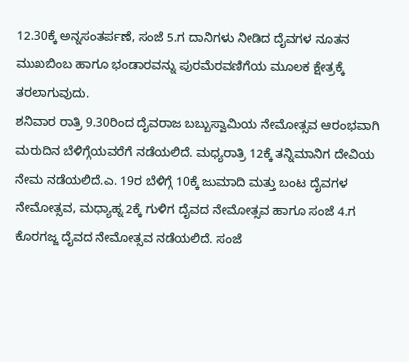12.30ಕ್ಕೆ ಅನ್ನಸಂತರ್ಪಣೆ, ಸಂಜೆ 5.ಗ ದಾನಿಗಳು ನೀಡಿದ ದೈವಗಳ ನೂತನ ಮುಖಬಿಂಬ ಹಾಗೂ ಭಂಡಾರವನ್ನು ಪುರಮೆರವಣಿಗೆಯ ಮೂಲಕ ಕ್ಷೇತ್ರಕ್ಕೆ ತರಲಾಗುವುದು.
ಶನಿವಾರ ರಾತ್ರಿ 9.30ರಿಂದ ದೈವರಾಜ ಬಬ್ಬುಸ್ವಾಮಿಯ ನೇಮೋತ್ಸವ ಆರಂಭವಾಗಿ ಮರುದಿನ ಬೆಳಿಗ್ಗೆಯವರೆಗೆ ನಡೆಯಲಿದೆ. ಮಧ್ಯರಾತ್ರಿ 12ಕ್ಕೆ ತನ್ನಿಮಾನಿಗ ದೇವಿಯ ನೇಮ ನಡೆಯಲಿದೆ.ಎ. 19ರ ಬೆಳಿಗ್ಗೆ 10ಕ್ಕೆ ಜುಮಾದಿ ಮತ್ತು ಬಂಟ ದೈವಗಳ ನೇಮೋತ್ಸವ, ಮಧ್ಯಾಹ್ನ 2ಕ್ಕೆ ಗುಳಿಗ ದೈವದ ನೇಮೋತ್ಸವ ಹಾಗೂ ಸಂಜೆ 4.ಗ ಕೊರಗಜ್ಜ ದೈವದ ನೇಮೋತ್ಸವ ನಡೆಯಲಿದೆ. ಸಂಜೆ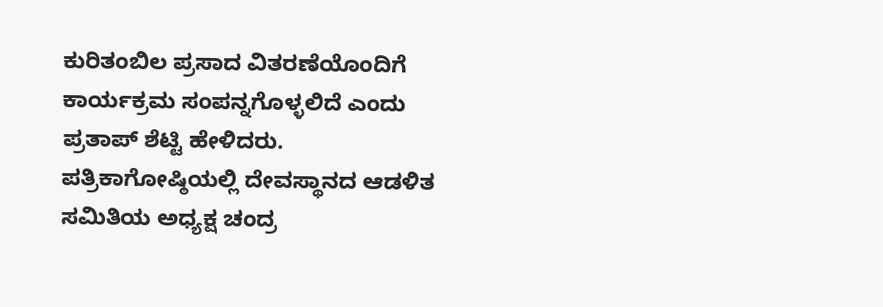ಕುರಿತಂಬಿಲ ಪ್ರಸಾದ ವಿತರಣೆಯೊಂದಿಗೆ ಕಾರ್ಯಕ್ರಮ ಸಂಪನ್ನಗೊಳ್ಳಲಿದೆ ಎಂದು ಪ್ರತಾಪ್ ಶೆಟ್ಟಿ ಹೇಳಿದರು.
ಪತ್ರಿಕಾಗೋಷ್ಠಿಯಲ್ಲಿ ದೇವಸ್ಥಾನದ ಆಡಳಿತ ಸಮಿತಿಯ ಅಧ್ಯಕ್ಷ ಚಂದ್ರ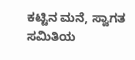ಕಟ್ಟಿನ ಮನೆ, ಸ್ವಾಗತ ಸಮಿತಿಯ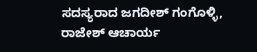ಸದಸ್ಯರಾದ ಜಗದೀಶ್ ಗಂಗೊಳ್ಳಿ, ರಾಜೇಶ್ ಆಚಾರ್ಯ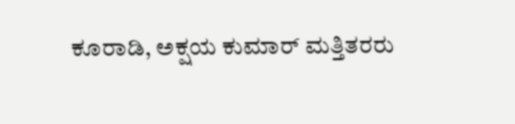ಕೂರಾಡಿ, ಅಕ್ಷಯ ಕುಮಾರ್ ಮತ್ತಿತರರು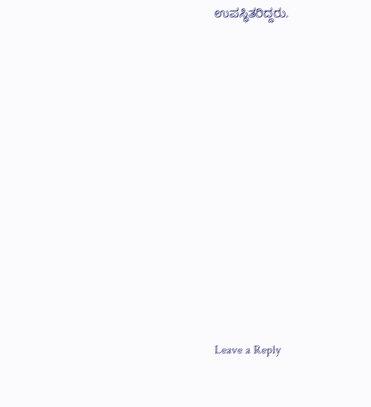ಉಪಸ್ಥಿತರಿದ್ದರು.













Leave a Reply